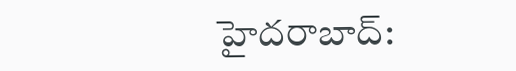హైదరాబాద్: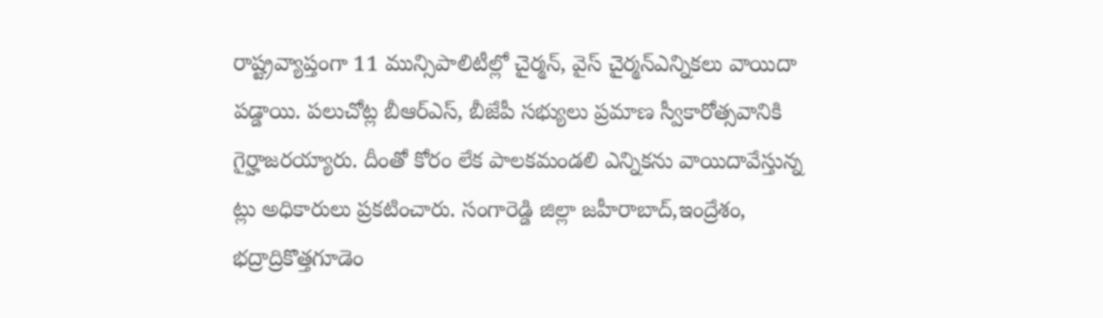రాష్ట్రవ్యాప్తంగా 11 మున్సిపాలిటీల్లో చైర్మన్, వైస్ చైర్మన్ఎన్నికలు వాయిదా పడ్డాయి. పలుచోట్ల బీఆర్ఎస్, బీజేపీ సభ్యులు ప్రమాణ స్వీకారోత్సవానికి గైర్హాజరయ్యారు. దీంతో కోరం లేక పాలకమండలి ఎన్నికను వాయిదావేస్తున్న ట్లు అధికారులు ప్రకటించారు. సంగారెడ్డి జిల్లా జహీరాబాద్,ఇంద్రేశం, భద్రాద్రికొత్తగూడెం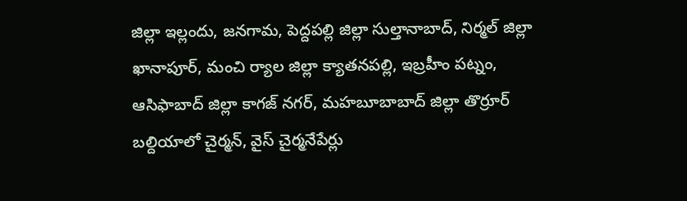జిల్లా ఇల్లందు, జనగామ, పెద్దపల్లి జిల్లా సుల్తానాబాద్, నిర్మల్ జిల్లా ఖానాపూర్, మంచి ర్యాల జిల్లా క్యాతనపల్లి, ఇబ్రహీం పట్నం, ఆసిఫాబాద్ జిల్లా కాగజ్ నగర్, మహబూబాబాద్ జిల్లా తొర్రూర్ బల్దియాలో చైర్మన్, వైస్ చైర్మనేపేర్లు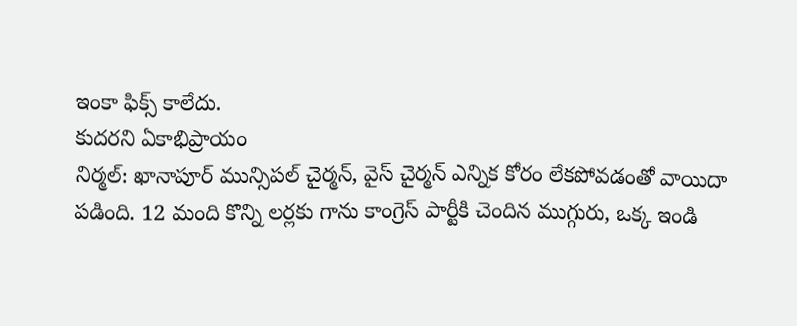ఇంకా ఫిక్స్ కాలేదు.
కుదరని ఏకాభిప్రాయం
నిర్మల్: ఖానాపూర్ మున్సిపల్ చైర్మన్, వైస్ చైర్మన్ ఎన్నిక కోరం లేకపోవడంతో వాయిదా పడింది. 12 మంది కొన్ని లర్లకు గాను కాంగ్రెస్ పార్టీకి చెందిన ముగ్గురు, ఒక్క ఇండి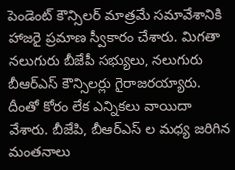పెండెంట్ కౌన్సిలర్ మాత్రమే సమావేశానికి హాజరై ప్రమాణ స్వీకారం చేశారు. మిగతా నలుగురు బీజేపీ సభ్యులు, నలుగురు బీఆర్ఎస్ కౌన్సిలర్లు గైరాజరయ్యారు. దీంతో కోరం లేక ఎన్నికలు వాయిదా వేశారు. బీజేపి, బీఆర్ఎస్ ల మధ్య జరిగిన మంతనాలు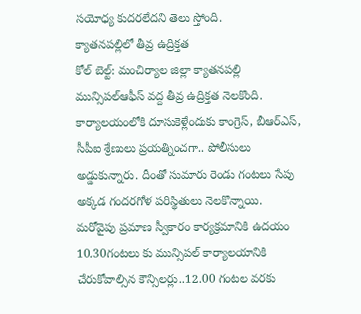సయోధ్య కుదరలేదని తెలు స్తోంది.
క్యాతనపల్లిలో తీవ్ర ఉద్రిక్తత
కోల్ బెల్ట్: మంచిర్యాల జిల్లా క్యాతనపల్లి మున్సిపల్ఆఫీస్ వద్ద తీవ్ర ఉద్రిక్తత నెలకొంది. కార్యాలయంలోకి దూసుకెళ్లేందుకు కాంగ్రెస్, బీఆర్ఎస్, సీపీఐ శ్రేణులు ప్రయత్నించగా.. పోలీసులు అడ్డుకున్నారు. దీంతో సుమారు రెండు గంటలు సేపు అక్కడ గందరగోళ పరిస్థితులు నెలకొన్నాయి. మరోవైపు ప్రమాణ స్వీకారం కార్యక్రమానికి ఉదయం 10.30గంటలు కు మున్సిపల్ కార్యాలయానికి చేరుకోవాల్సిన కౌన్సిలర్లు..12.00 గంటల వరకు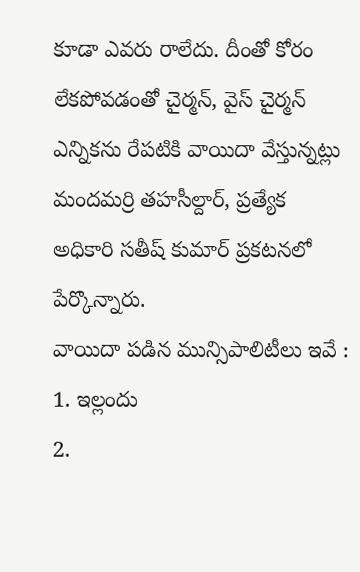కూడా ఎవరు రాలేదు. దీంతో కోరం లేకపోవడంతో చైర్మన్, వైస్ చైర్మన్ ఎన్నికను రేపటికి వాయిదా వేస్తున్నట్లు మందమర్రి తహసీల్దార్, ప్రత్యేక అధికారి సతీష్ కుమార్ ప్రకటనలో పేర్కొన్నారు.
వాయిదా పడిన మున్సిపాలిటీలు ఇవే :
1. ఇల్లందు
2.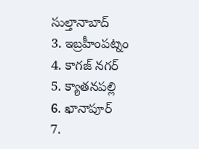సుల్తానాబాద్
3. ఇబ్రహీంపట్నం
4. కాగజ్ నగర్
5. క్యాతనపల్లి
6. ఖానాపూర్
7.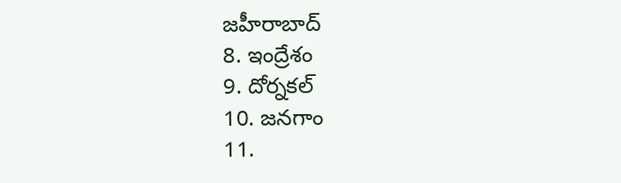జహీరాబాద్
8. ఇంద్రేశం
9. దోర్నకల్
10. జనగాం
11.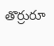తొర్రురూ